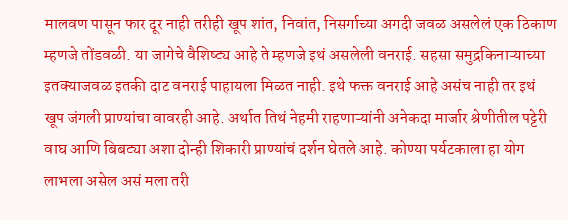मालवण पासून फार दूर नाही तरीही खूप शांत, निवांत, निसर्गाच्या अगदी जवळ असलेलं एक ठिकाण म्हणजे तोंडवळी. या जागेचे वैशिष्ट्य आहे ते म्हणजे इथं असलेली वनराई. सहसा समुद्रकिनाऱ्याच्या इतक्याजवळ इतकी दाट वनराई पाहायला मिळत नाही. इथे फक्त वनराई आहे असंच नाही तर इथं खूप जंगली प्राण्यांचा वावरही आहे. अर्थात तिथं नेहमी राहणाऱ्यांनी अनेकदा मार्जार श्रेणीतील पट्टेरी वाघ आणि बिबट्या अशा दोन्ही शिकारी प्राण्यांचं दर्शन घेतले आहे. कोण्या पर्यटकाला हा योग लाभला असेल असं मला तरी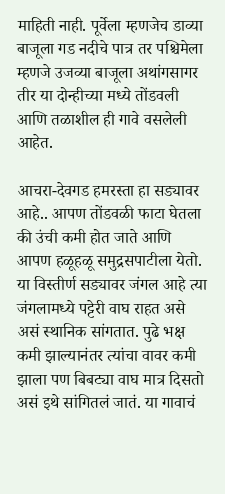माहिती नाही. पूर्वेला म्हणजेच डाव्या बाजूला गड नदीचे पात्र तर पश्चिमेला म्हणजे उजव्या बाजूला अथांगसागर तीर या दोन्हीच्या मध्ये तोंडवली आणि तळाशील ही गावे वसलेली आहेत.

आचरा-देवगड हमरस्ता हा सड्यावर आहे.. आपण तोंडवळी फाटा घेतला की उंची कमी होत जाते आणि आपण हळूहळू समुद्रसपाटीला येतो. या विस्तीर्ण सड्यावर जंगल आहे त्या जंगलामध्ये पट्टेरी वाघ राहत असे असं स्थानिक सांगतात. पुढे भक्ष कमी झाल्यानंतर त्यांचा वावर कमी झाला पण बिबट्या वाघ मात्र दिसतो असं इथे सांगितलं जातं. या गावाचं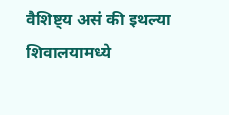वैशिष्ट्य असं की इथल्या शिवालयामध्ये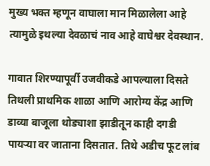मुख्य भक्त म्हणून वाघाला मान मिळालेला आहे त्यामुळे इथल्या देवळाचं नाव आहे वाघेश्वर देवस्थान.

गावात शिरण्यापूर्वी उजवीकडे आपल्याला दिसते तिथली प्राथमिक शाळा आणि आरोग्य केंद्र आणि डाव्या बाजूला थोड्याशा झाडीतून काही दगडी पायऱ्या वर जाताना दिसतात. तिथे अडीच फूट लांब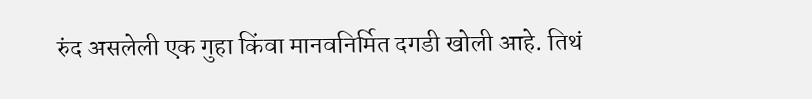रुंद असलेली एक गुहा किंवा मानवनिर्मित दगडी खोली आहे. तिथं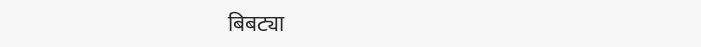बिबट्या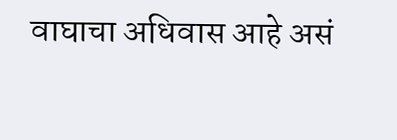वाघाचा अधिवास आहे असं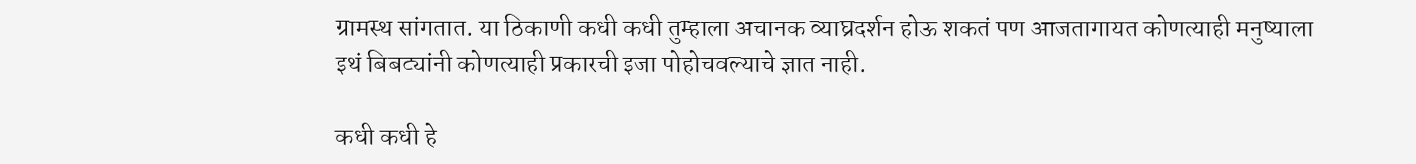ग्रामस्थ सांगतात. या ठिकाणी कधी कधी तुम्हाला अचानक व्याघ्रदर्शन होऊ शकतं पण आजतागायत कोणत्याही मनुष्याला इथं बिबट्यांनी कोणत्याही प्रकारची इजा पोहोचवल्याचे ज्ञात नाही.

कधी कधी हे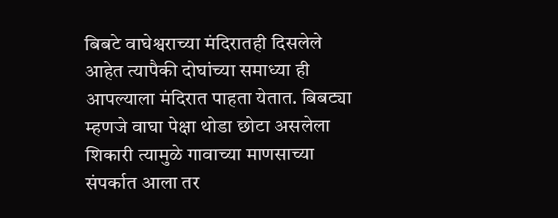बिबटे वाघेश्वराच्या मंदिरातही दिसलेले आहेत त्यापैकी दोघांच्या समाध्या ही आपल्याला मंदिरात पाहता येतात. बिबट्या म्हणजे वाघा पेक्षा थोडा छोटा असलेला शिकारी त्यामुळे गावाच्या माणसाच्या संपर्कात आला तर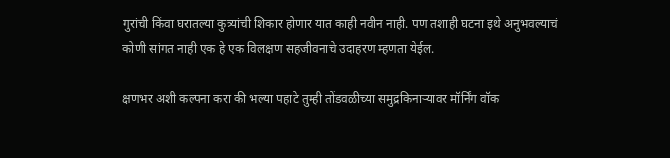गुरांची किंवा घरातल्या कुत्र्यांची शिकार होणार यात काही नवीन नाही. पण तशाही घटना इथे अनुभवल्याचं कोणी सांगत नाही एक हे एक विलक्षण सहजीवनाचे उदाहरण म्हणता येईल.

क्षणभर अशी कल्पना करा की भल्या पहाटे तुम्ही तोंडवळीच्या समुद्रकिनाऱ्यावर मॉर्निंग वॉक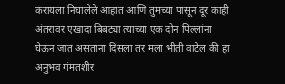करायला निघालेले आहात आणि तुमच्या पासून दूर काही अंतरावर एखादा बिबट्या त्याच्या एक दोन पिल्लांना घेऊन जात असताना दिसला तर मला भीती वाटेल की हा अनुभव गंमतशीर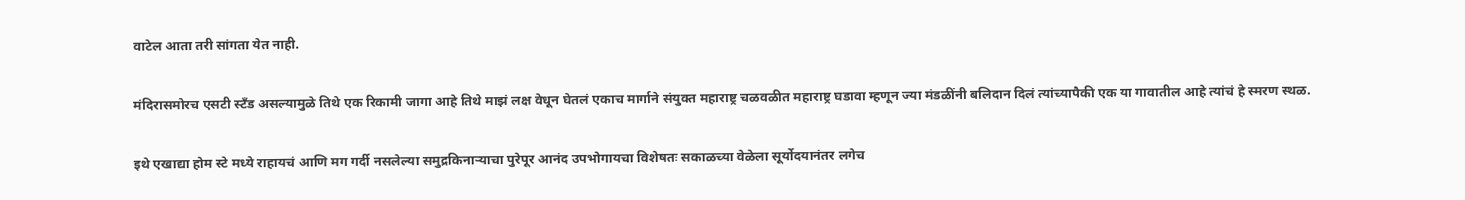वाटेल आता तरी सांगता येत नाही.

मंदिरासमोरच एसटी स्टँड असल्यामुळे तिथे एक रिकामी जागा आहे तिथे माझं लक्ष वेधून घेतलं एकाच मार्गाने संयुक्त महाराष्ट्र चळवळीत महाराष्ट्र घडावा म्हणून ज्या मंडळींनी बलिदान दिलं त्यांच्यापैकी एक या गावातील आहे त्यांचं हे स्मरण स्थळ.

इथे एखाद्या होम स्टे मध्ये राहायचं आणि मग गर्दी नसलेल्या समुद्रकिनाऱ्याचा पुरेपूर आनंद उपभोगायचा विशेषतः सकाळच्या वेळेला सूर्योदयानंतर लगेच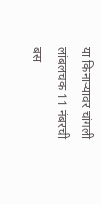या किनाऱ्यावर चांगली लांबलचक 11 नंबरची बस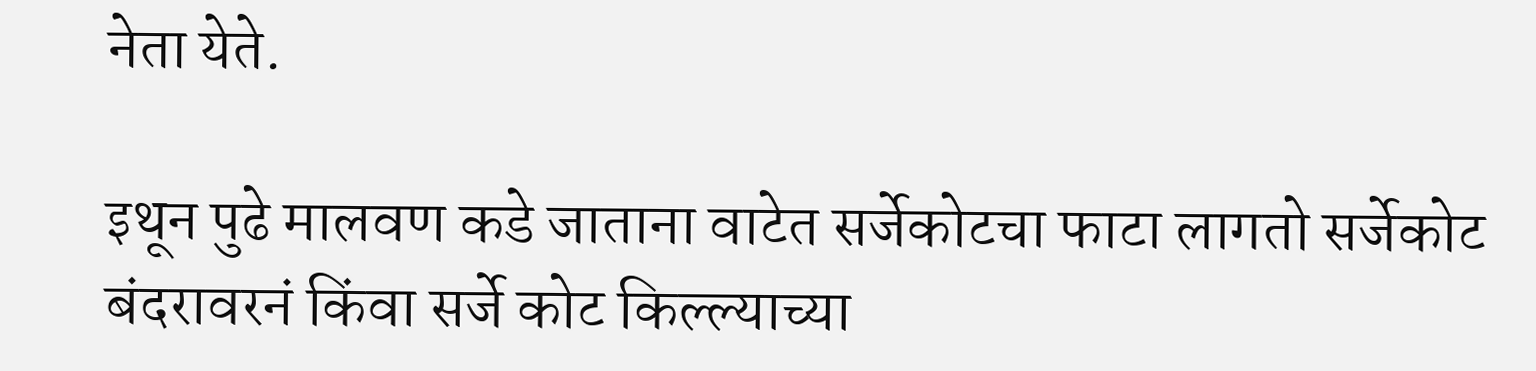नेता येते.

इथून पुढे मालवण कडे जाताना वाटेत सर्जेकोटचा फाटा लागतो सर्जेकोट बंदरावरनं किंवा सर्जे कोट किल्ल्याच्या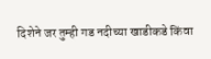दिशेने जर तुम्ही गड नदीच्या खाडीकडे किंवा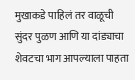मुखाकडे पाहिलं तर वाळूची सुंदर पुळण आणि या दांड्याचा शेवटचा भाग आपल्याला पाहता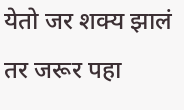येतो जर शक्य झालं तर जरूर पहा